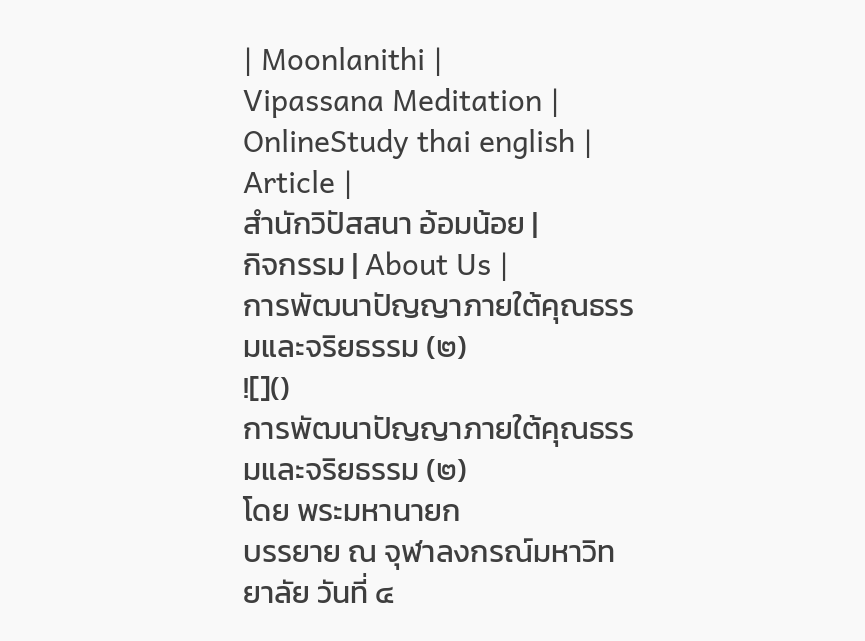| Moonlanithi |
Vipassana Meditation |
OnlineStudy thai english |
Article |
สำนักวิปัสสนา อ้อมน้อย |
กิจกรรม | About Us |
การพัฒนาปัญญาภายใต้คุณธรรมและจริยธรรม (๒)
![]()
การพัฒนาปัญญาภายใต้คุณธรรมและจริยธรรม (๒)
โดย พระมหานายก
บรรยาย ณ จุฬาลงกรณ์มหาวิทยาลัย วันที่ ๔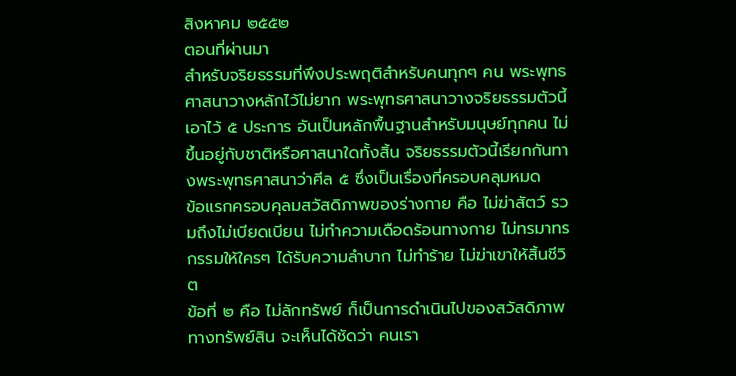สิงหาคม ๒๕๕๒
ตอนที่ผ่านมา
สำหรับจริยธรรมที่พึงประพฤติสำหรับคนทุกๆ คน พระพุทธศาสนาวางหลักไว้ไม่ยาก พระพุทธศาสนาวางจริยธรรมตัวนี้เอาไว้ ๕ ประการ อันเป็นหลักพื้นฐานสำหรับมนุษย์ทุกคน ไม่ขึ้นอยู่กับชาติหรือศาสนาใดทั้งสิ้น จริยธรรมตัวนี้เรียกกันทางพระพุทธศาสนาว่าศีล ๕ ซึ่งเป็นเรื่องที่ครอบคลุมหมด
ข้อแรกครอบคุลมสวัสดิภาพของร่างกาย คือ ไม่ฆ่าสัตว์ รวมถึงไม่เบียดเบียน ไม่ทำความเดือดร้อนทางกาย ไม่ทรมาทรกรรมให้ใครๆ ได้รับความลำบาก ไม่ทำร้าย ไม่ฆ่าเขาให้สิ้นชีวิต
ข้อที่ ๒ คือ ไม่ลักทรัพย์ ก็เป็นการดำเนินไปของสวัสดิภาพทางทรัพย์สิน จะเห็นได้ชัดว่า คนเรา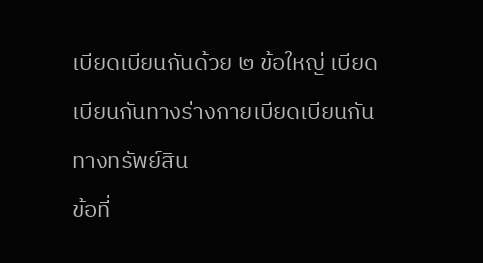เบียดเบียนกันด้วย ๒ ข้อใหญ่ เบียดเบียนกันทางร่างกายเบียดเบียนกันทางทรัพย์สิน
ข้อที่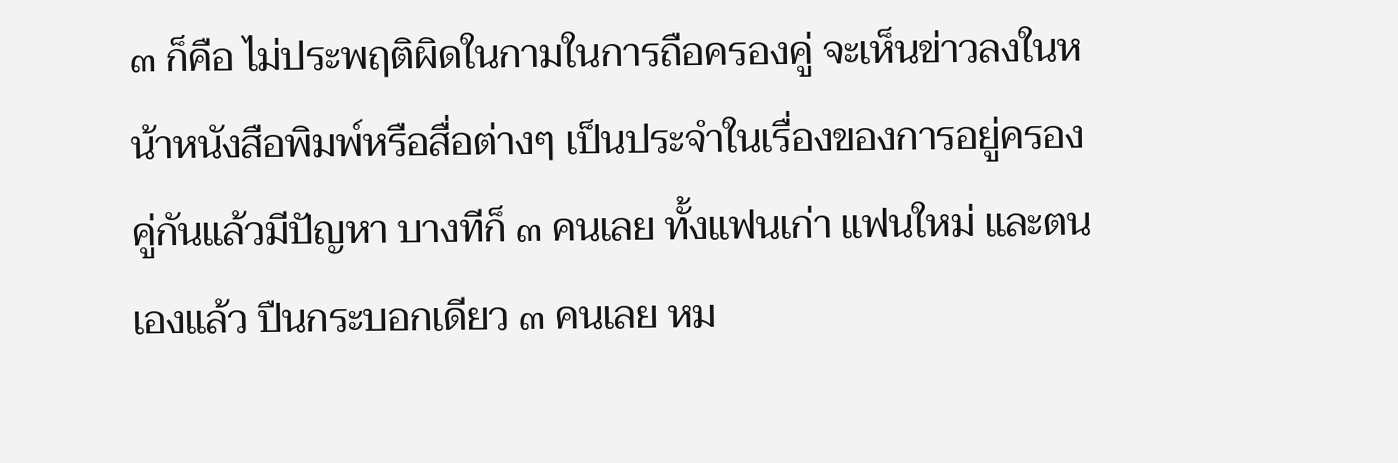๓ ก็คือ ไม่ประพฤติผิดในกามในการถือครองคู่ จะเห็นข่าวลงในหน้าหนังสือพิมพ์หรือสื่อต่างๆ เป็นประจำในเรื่องของการอยู่ครองคู่กันแล้วมีปัญหา บางทีก็ ๓ คนเลย ทั้งแฟนเก่า แฟนใหม่ และตนเองแล้ว ปืนกระบอกเดียว ๓ คนเลย หม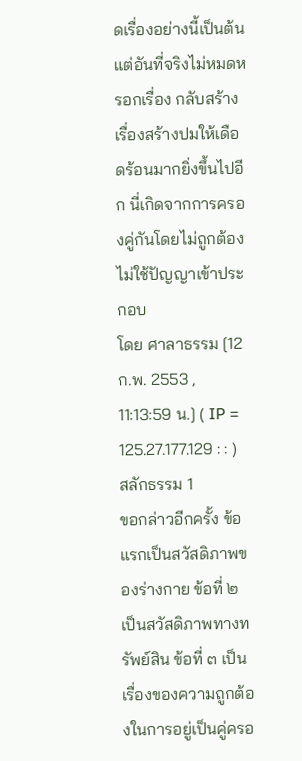ดเรื่องอย่างนี้เป็นต้น แต่อันที่จริงไม่หมดหรอกเรื่อง กลับสร้างเรื่องสร้างปมให้เดือดร้อนมากยิ่งขึ้นไปอีก นี่เกิดจากการครองคู่กันโดยไม่ถูกต้อง ไม่ใช้ปัญญาเข้าประกอบ
โดย ศาลาธรรม [12 ก.พ. 2553 , 11:13:59 น.] ( IP = 125.27.177.129 : : )
สลักธรรม 1
ขอกล่าวอีกครั้ง ข้อแรกเป็นสวัสดิภาพของร่างกาย ข้อที่ ๒ เป็นสวัสดิภาพทางทรัพย์สิน ข้อที่ ๓ เป็นเรื่องของความถูกต้องในการอยู่เป็นคู่ครอ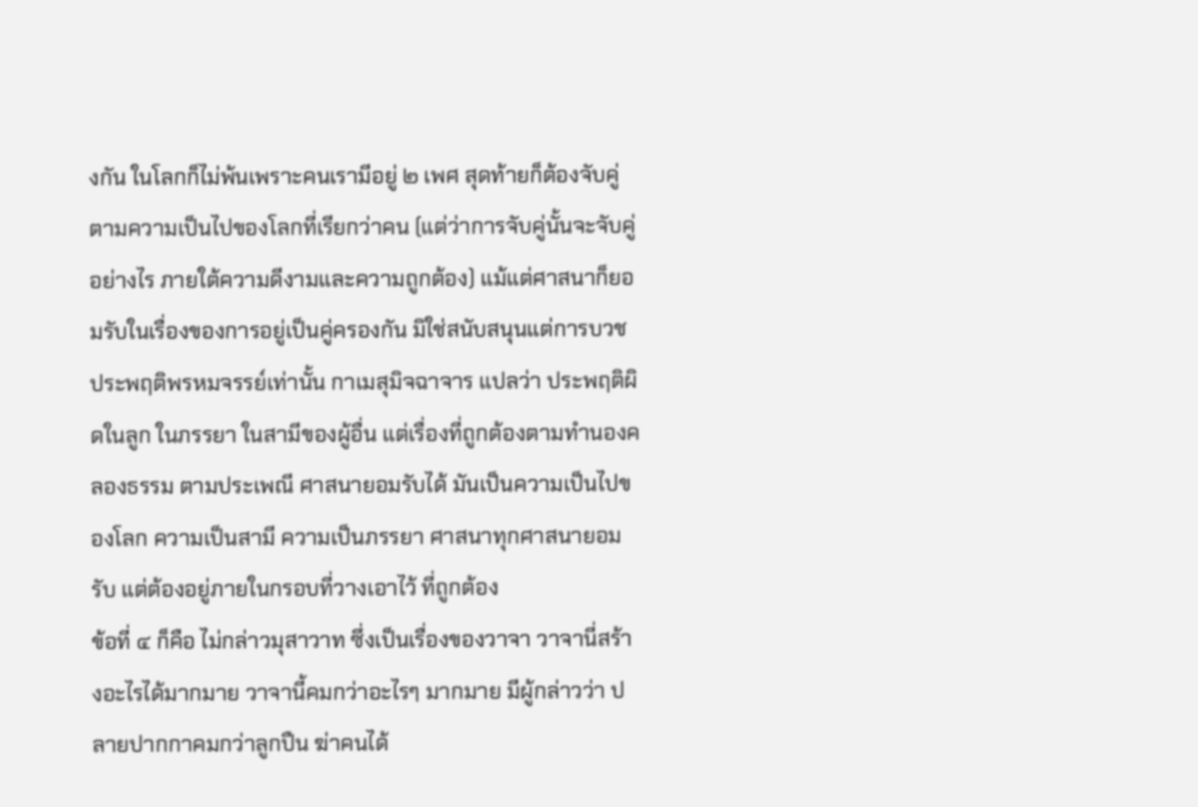งกัน ในโลกก็ไม่พ้นเพราะคนเรามีอยู่ ๒ เพศ สุดท้ายก็ต้องจับคู่ตามความเป็นไปของโลกที่เรียกว่าคน (แต่ว่าการจับคู่นั้นจะจับคู่อย่างไร ภายใต้ความดีงามและความถูกต้อง) แม้แต่ศาสนาก็ยอมรับในเรื่องของการอยู่เป็นคู่ครองกัน มิใช่สนับสนุนแต่การบวชประพฤติพรหมจรรย์เท่านั้น กาเมสุมิจฉาจาร แปลว่า ประพฤติผิดในลูก ในภรรยา ในสามีของผู้อื่น แต่เรื่องที่ถูกต้องตามทำนองคลองธรรม ตามประเพณี ศาสนายอมรับได้ มันเป็นความเป็นไปของโลก ความเป็นสามี ความเป็นภรรยา ศาสนาทุกศาสนายอมรับ แต่ต้องอยู่ภายในกรอบที่วางเอาไว้ ที่ถูกต้อง
ข้อที่ ๔ ก็คือ ไม่กล่าวมุสาวาท ซึ่งเป็นเรื่องของวาจา วาจานี่สร้างอะไรได้มากมาย วาจานี้คมกว่าอะไรๆ มากมาย มีผู้กล่าวว่า ปลายปากกาคมกว่าลูกปืน ฆ่าคนได้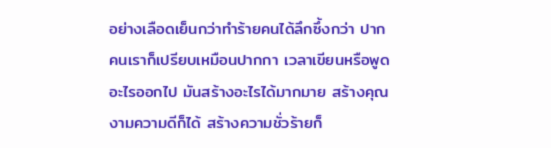อย่างเลือดเย็นกว่าทำร้ายคนได้ลึกซึ้งกว่า ปากคนเราก็เปรียบเหมือนปากกา เวลาเขียนหรือพูดอะไรออกไป มันสร้างอะไรได้มากมาย สร้างคุณงามความดีก็ได้ สร้างความชั่วร้ายก็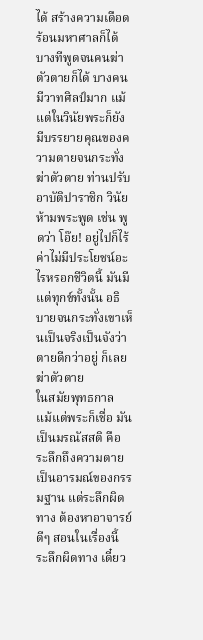ได้ สร้างความเดือดร้อนมหาศาลก็ได้ บางทีพูดจนคนฆ่าตัวตายก็ได้ บางคนมีวาทศิลป์มาก แม้แต่ในวินัยพระก็ยังมีบรรยายคุณของความตายจนกระทั่งฆ่าตัวตาย ท่านปรับอาบัติปาราชิก วินัยห้ามพระพูด เช่น พูดว่า โอ๊ย! อยู่ไปก็ไร้ค่าไม่มีประโยชน์อะไรหรอกชีวิตนี้ มันมีแต่ทุกข์ทั้งนั้น อธิบายจนกระทั่งเขาเห็นเป็นจริงเป็นจังว่า ตายดีกว่าอยู่ ก็เลยฆ่าตัวตาย
ในสมัยพุทธกาล แม้แต่พระก็เชื่อ มันเป็นมรณัสสติ คือ ระลึกถึงความตายเป็นอารมณ์ของกรรมฐาน แต่ระลึกผิดทาง ต้องหาอาจารย์ดีๆ สอนในเรื่องนี้ ระลึกผิดทาง เดี๋ยว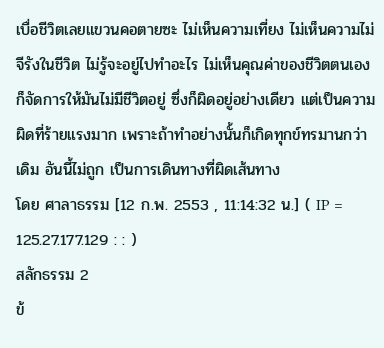เบื่อชีวิตเลยแขวนคอตายซะ ไม่เห็นความเที่ยง ไม่เห็นความไม่จีรังในชีวิต ไม่รู้จะอยู่ไปทำอะไร ไม่เห็นคุณค่าของชีวิตตนเอง ก็จัดการให้มันไม่มีชีวิตอยู่ ซึ่งก็ผิดอยู่อย่างเดียว แต่เป็นความผิดที่ร้ายแรงมาก เพราะถ้าทำอย่างนั้นก็เกิดทุกข์ทรมานกว่าเดิม อันนี้ไม่ถูก เป็นการเดินทางที่ผิดเส้นทาง
โดย ศาลาธรรม [12 ก.พ. 2553 , 11:14:32 น.] ( IP = 125.27.177.129 : : )
สลักธรรม 2
ข้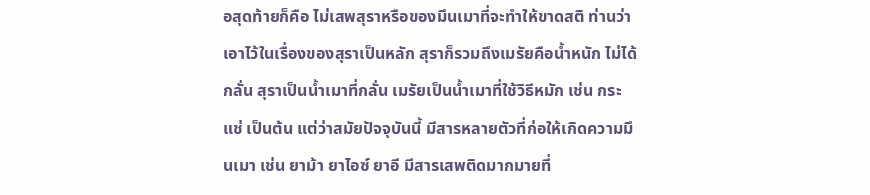อสุดท้ายก็คือ ไม่เสพสุราหรือของมึนเมาที่จะทำให้ขาดสติ ท่านว่าเอาไว้ในเรื่องของสุราเป็นหลัก สุราก็รวมถึงเมรัยคือน้ำหนัก ไม่ได้กลั่น สุราเป็นน้ำเมาที่กลั่น เมรัยเป็นน้ำเมาที่ใช้วิธีหมัก เช่น กระแช่ เป็นต้น แต่ว่าสมัยปัจจุบันนี้ มีสารหลายตัวที่ก่อให้เกิดความมึนเมา เช่น ยาม้า ยาไอซ์ ยาอี มีสารเสพติดมากมายที่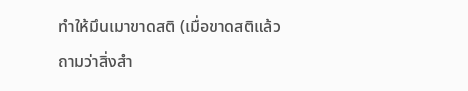ทำให้มึนเมาขาดสติ (เมื่อขาดสติแล้ว ถามว่าสิ่งสำ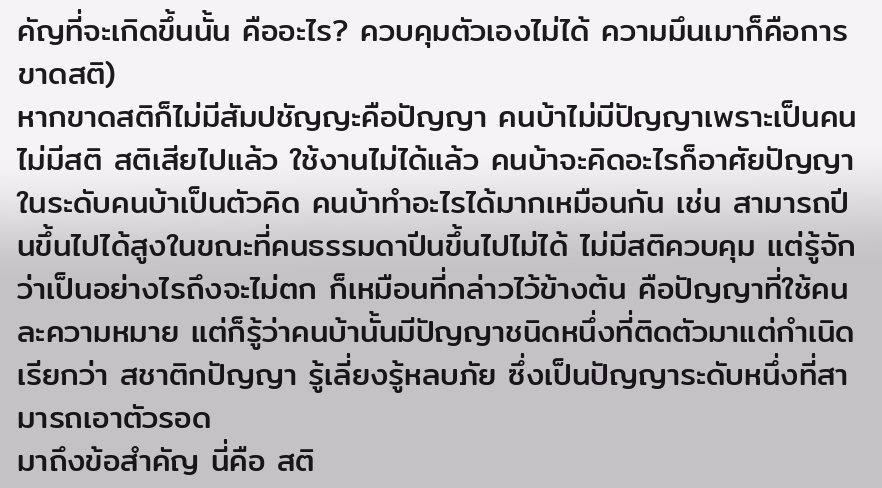คัญที่จะเกิดขึ้นนั้น คืออะไร? ควบคุมตัวเองไม่ได้ ความมึนเมาก็คือการขาดสติ)
หากขาดสติก็ไม่มีสัมปชัญญะคือปัญญา คนบ้าไม่มีปัญญาเพราะเป็นคนไม่มีสติ สติเสียไปแล้ว ใช้งานไม่ได้แล้ว คนบ้าจะคิดอะไรก็อาศัยปัญญาในระดับคนบ้าเป็นตัวคิด คนบ้าทำอะไรได้มากเหมือนกัน เช่น สามารถปีนขึ้นไปได้สูงในขณะที่คนธรรมดาปีนขึ้นไปไม่ได้ ไม่มีสติควบคุม แต่รู้จักว่าเป็นอย่างไรถึงจะไม่ตก ก็เหมือนที่กล่าวไว้ข้างต้น คือปัญญาที่ใช้คนละความหมาย แต่ก็รู้ว่าคนบ้านั้นมีปัญญาชนิดหนึ่งที่ติดตัวมาแต่กำเนิด เรียกว่า สชาติกปัญญา รู้เลี่ยงรู้หลบภัย ซึ่งเป็นปัญญาระดับหนึ่งที่สามารถเอาตัวรอด
มาถึงข้อสำคัญ นี่คือ สติ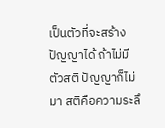เป็นตัวที่จะสร้างปัญญาได้ ถ้าไม่มีตัวสติ ปัญญาก็ไม่มา สติคือความระลึ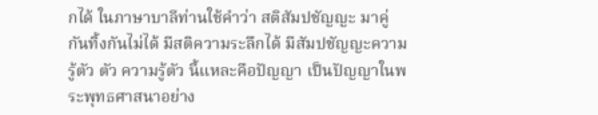กได้ ในภาษาบาลีท่านใช้คำว่า สติสัมปชัญญะ มาคู่กันทิ้งกันไม่ได้ มีสติความระลึกได้ มีสัมปชัญญะความรู้ตัว ตัว ความรู้ตัว นี้แหละคือปัญญา เป็นปัญญาในพระพุทธศาสนาอย่าง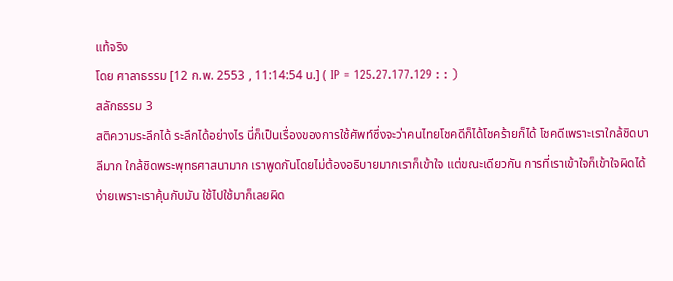แท้จริง
โดย ศาลาธรรม [12 ก.พ. 2553 , 11:14:54 น.] ( IP = 125.27.177.129 : : )
สลักธรรม 3
สติความระลึกได้ ระลึกได้อย่างไร นี่ก็เป็นเรื่องของการใช้ศัพท์ซึ่งจะว่าคนไทยโชคดีก็ได้โชคร้ายก็ได้ โชคดีเพราะเราใกล้ชิดบาลีมาก ใกล้ชิดพระพุทธศาสนามาก เราพูดกันโดยไม่ต้องอธิบายมากเราก็เข้าใจ แต่ขณะเดียวกัน การที่เราเข้าใจก็เข้าใจผิดได้ง่ายเพราะเราคุ้นกับมัน ใช้ไปใช้มาก็เลยผิด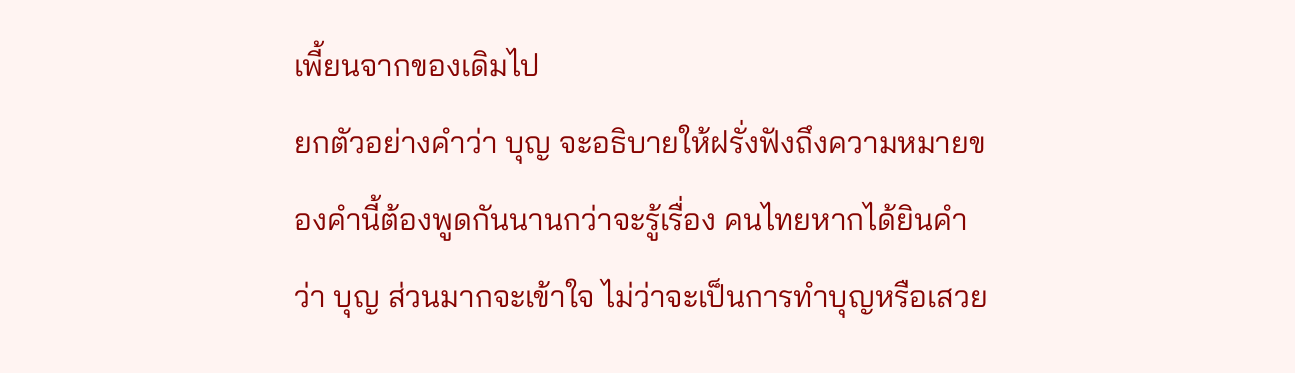เพี้ยนจากของเดิมไป
ยกตัวอย่างคำว่า บุญ จะอธิบายให้ฝรั่งฟังถึงความหมายของคำนี้ต้องพูดกันนานกว่าจะรู้เรื่อง คนไทยหากได้ยินคำว่า บุญ ส่วนมากจะเข้าใจ ไม่ว่าจะเป็นการทำบุญหรือเสวย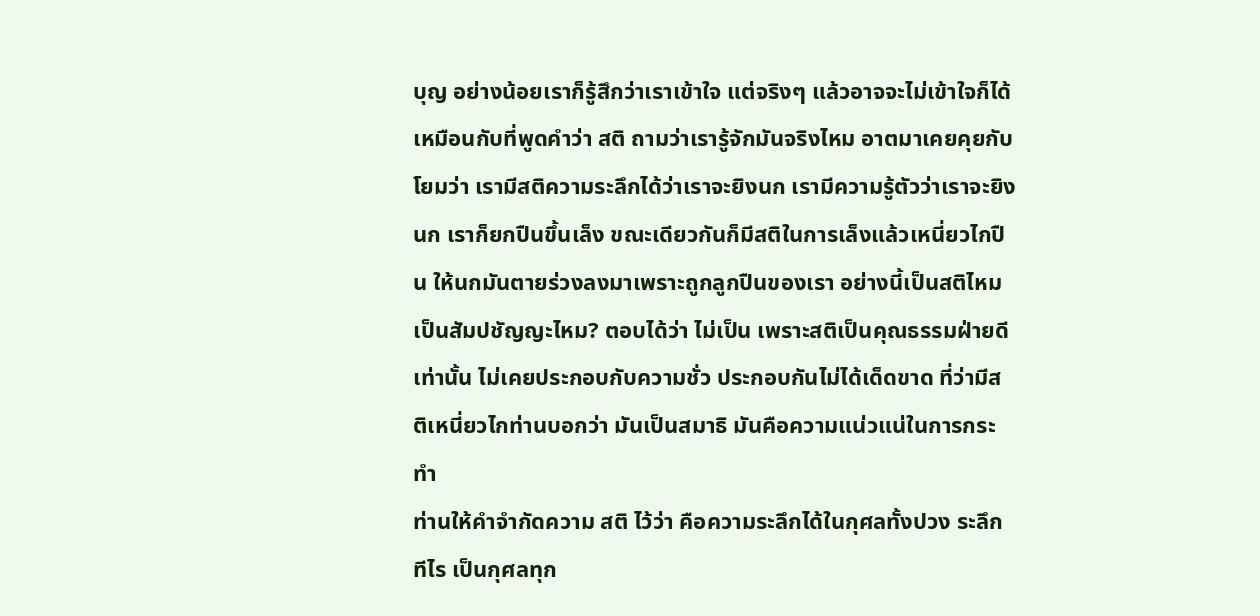บุญ อย่างน้อยเราก็รู้สึกว่าเราเข้าใจ แต่จริงๆ แล้วอาจจะไม่เข้าใจก็ได้ เหมือนกับที่พูดคำว่า สติ ถามว่าเรารู้จักมันจริงไหม อาตมาเคยคุยกับโยมว่า เรามีสติความระลึกได้ว่าเราจะยิงนก เรามีความรู้ตัวว่าเราจะยิงนก เราก็ยกปืนขึ้นเล็ง ขณะเดียวกันก็มีสติในการเล็งแล้วเหนี่ยวไกปืน ให้นกมันตายร่วงลงมาเพราะถูกลูกปืนของเรา อย่างนี้เป็นสติไหมเป็นสัมปชัญญะไหม? ตอบได้ว่า ไม่เป็น เพราะสติเป็นคุณธรรมฝ่ายดีเท่านั้น ไม่เคยประกอบกับความชั่ว ประกอบกันไม่ได้เด็ดขาด ที่ว่ามีสติเหนี่ยวไกท่านบอกว่า มันเป็นสมาธิ มันคือความแน่วแน่ในการกระทำ
ท่านให้คำจำกัดความ สติ ไว้ว่า คือความระลึกได้ในกุศลทั้งปวง ระลึกทีไร เป็นกุศลทุก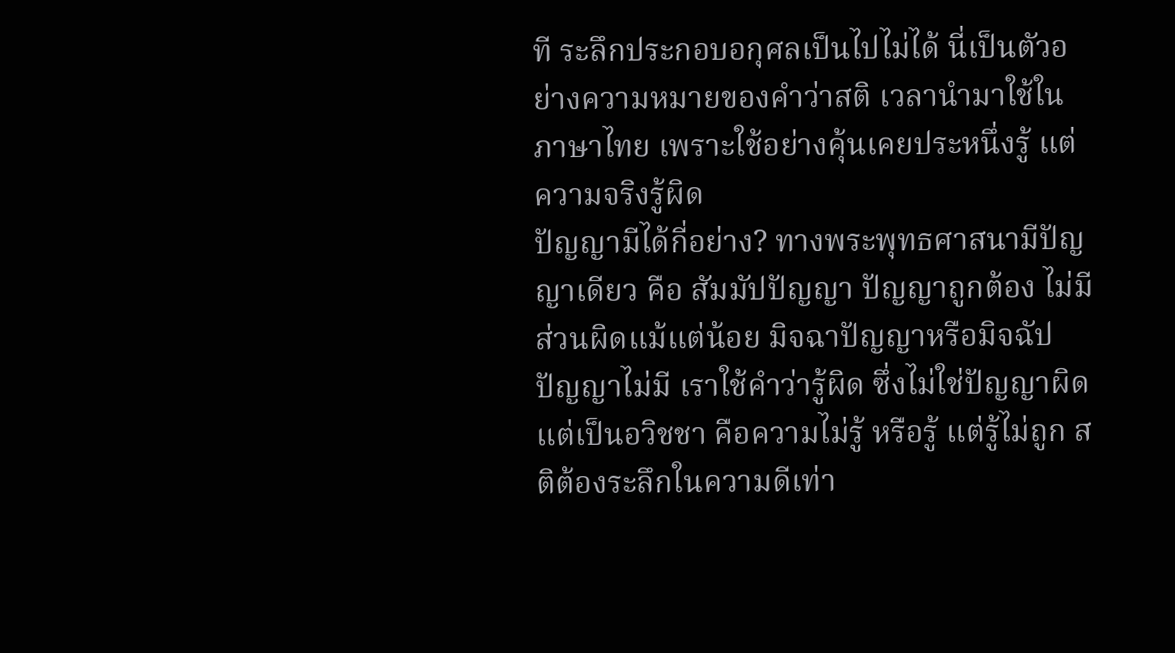ที ระลึกประกอบอกุศลเป็นไปไม่ได้ นี่เป็นตัวอย่างความหมายของคำว่าสติ เวลานำมาใช้ในภาษาไทย เพราะใช้อย่างคุ้นเคยประหนึ่งรู้ แต่ความจริงรู้ผิด
ปัญญามีได้กี่อย่าง? ทางพระพุทธศาสนามีปัญญาเดียว คือ สัมมัปปัญญา ปัญญาถูกต้อง ไม่มีส่วนผิดแม้แต่น้อย มิจฉาปัญญาหรือมิจฉัปปัญญาไม่มี เราใช้คำว่ารู้ผิด ซึ่งไม่ใช่ปัญญาผิด แต่เป็นอวิชชา คือความไม่รู้ หรือรู้ แต่รู้ไม่ถูก สติต้องระลึกในความดีเท่า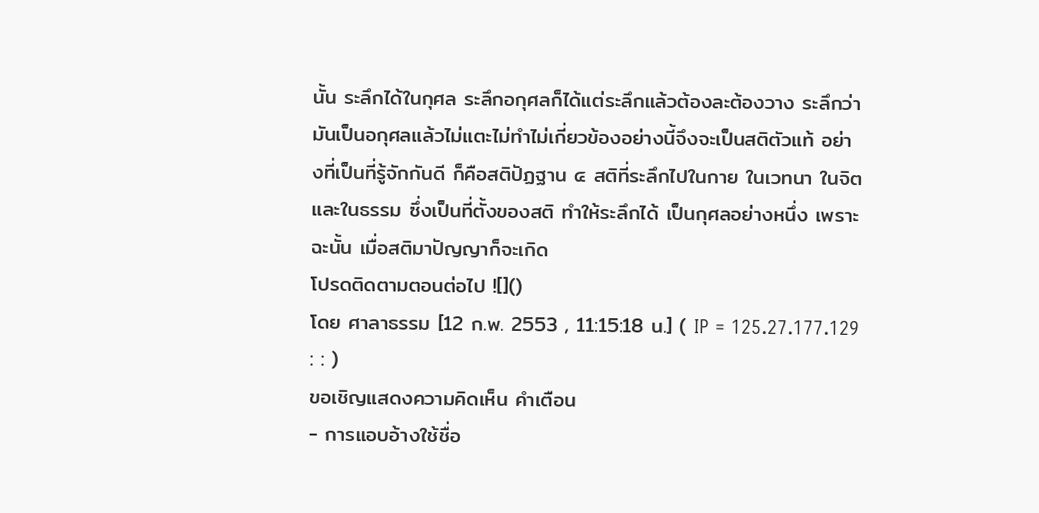นั้น ระลึกได้ในกุศล ระลึกอกุศลก็ได้แต่ระลึกแล้วต้องละต้องวาง ระลึกว่ามันเป็นอกุศลแล้วไม่แตะไม่ทำไม่เกี่ยวข้องอย่างนี้จึงจะเป็นสติตัวแท้ อย่างที่เป็นที่รู้จักกันดี ก็คือสติปัฏฐาน ๔ สติที่ระลึกไปในกาย ในเวทนา ในจิต และในธรรม ซึ่งเป็นที่ตั้งของสติ ทำให้ระลึกได้ เป็นกุศลอย่างหนึ่ง เพราะฉะนั้น เมื่อสติมาปัญญาก็จะเกิด
โปรดติดตามตอนต่อไป ![]()
โดย ศาลาธรรม [12 ก.พ. 2553 , 11:15:18 น.] ( IP = 125.27.177.129 : : )
ขอเชิญแสดงความคิดเห็น คำเตือน
- การแอบอ้างใช้ชื่อ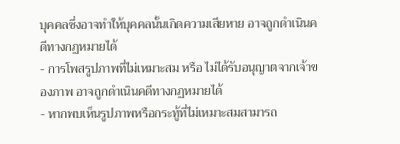บุคคลซึ่งอาจทำให้บุคคลนั้นเกิดความเสียหาย อาจถูกดำเนินคดีทางกฏหมายได้
- การโพสรูปภาพที่ไม่เหมาะสม หรือ ไม่ได้รับอนุญาตจากเจ้าของภาพ อาจถูกดำเนินคดีทางกฏหมายได้
- หากพบเห็นรูปภาพหรือกระทู้ที่ไม่เหมาะสมสามารถ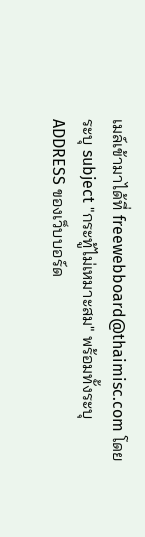เมล์เข้ามาได้ที่ freewebboard@thaimisc.com โดยระบุ subject "กระทู้ไม่เหมาะสม" พร้อมทั้งระบุ ADDRESS ของเว็บบอร์ด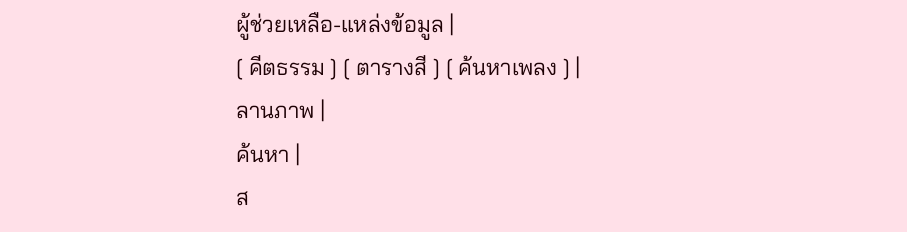ผู้ช่วยเหลือ-แหล่งข้อมูล |
[ คีตธรรม ] [ ตารางสี ] [ ค้นหาเพลง ] |
ลานภาพ |
ค้นหา |
ส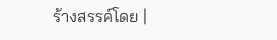ร้างสรรค์โดย |